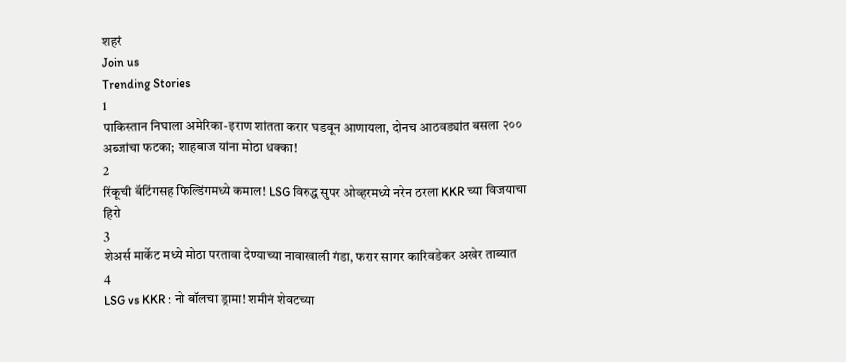शहरं
Join us
Trending Stories
1
पाकिस्तान निघाला अमेरिका-इराण शांतता करार घडवून आणायला, दोनच आठवड्यांत बसला २०० अब्जांचा फटका; शाहबाज यांना मोठा धक्का!
2
रिंकूची बॅटिंगसह फिल्डिंगमध्ये कमाल! LSG विरुद्ध सुपर ओव्हरमध्ये नरेन ठरला KKR च्या विजयाचा हिरो
3
शेअर्स मार्केट मध्ये मोठा परतावा देण्याच्या नावाखाली गंडा, फरार सागर कारिवडेकर अखेर ताब्यात
4
LSG vs KKR : नो बॉलचा ड्रामा! शमीनं शेवटच्या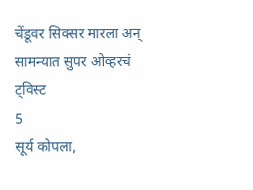चेंडूवर सिक्सर मारला अन् सामन्यात सुपर ओव्हरचं ट्विस्ट
5
सूर्य कोपला,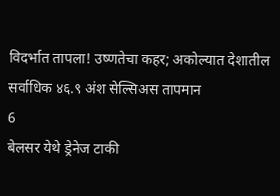विदर्भात तापला! उष्णतेचा कहर; अकोल्यात देशातील सर्वाधिक ४६.९ अंश सेल्सिअस तापमान
6
बेलसर येथे ड्रेनेज टाकी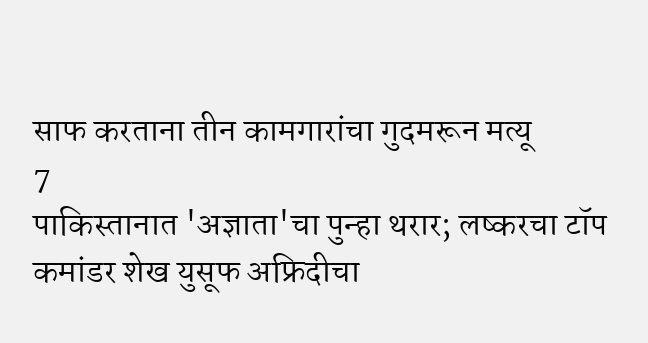साफ करताना तीन कामगारांचा गुदमरून मत्यू
7
पाकिस्तानात 'अज्ञाता'चा पुन्हा थरार; लष्करचा टॉप कमांडर शेख युसूफ अफ्रिदीचा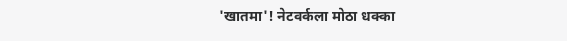'खातमा'! नेटवर्कला मोठा धक्का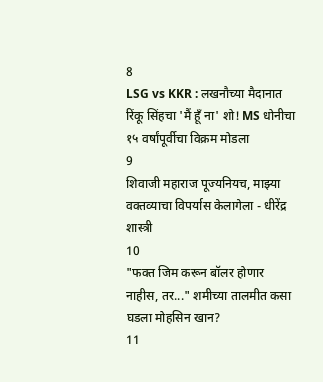8
LSG vs KKR : लखनौच्या मैदानात रिंकू सिंहचा 'मैं हूँ ना' शो! MS धोनीचा १५ वर्षांपूर्वीचा विक्रम मोडला
9
शिवाजी महाराज पूज्यनियच, माझ्या वक्तव्याचा विपर्यास केलागेला - धीरेंद्र शास्त्री
10
"फक्त जिम करून बॉलर होणार नाहीस, तर..." शमीच्या तालमीत कसा घडला मोहसिन खान?
11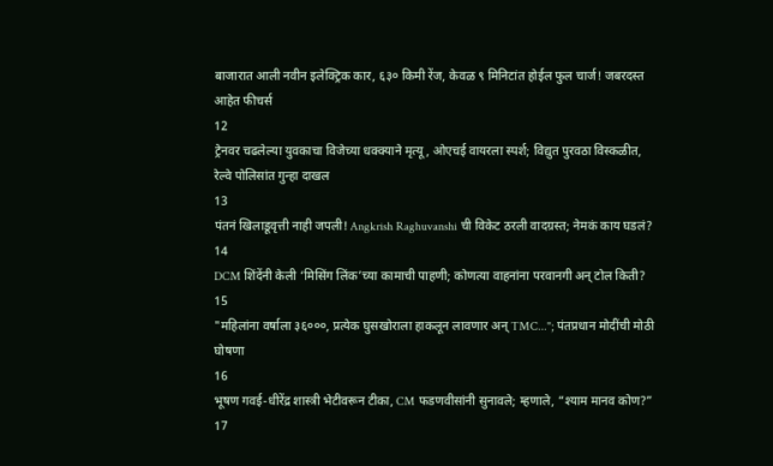बाजारात आली नवीन इलेक्ट्रिक कार, ६३० किमी रेंज, केवळ ९ मिनिटांत होईल फुल चार्ज! जबरदस्त आहेत फीचर्स
12
ट्रेनवर चढलेल्या युवकाचा विजेच्या धक्क्याने मृत्यू, ओएचई वायरला स्पर्श; विद्युत पुरवठा विस्कळीत, रेल्वे पोलिसांत गुन्हा दाखल
13
पंतनं खिलाडूवृत्ती नाही जपली! Angkrish Raghuvanshi ची विकेट ठरली वादग्रस्त; नेमकं काय घडलं?
14
DCM शिंदेंनी केली ‘मिसिंग लिंक’च्या कामाची पाहणी; कोणत्या वाहनांना परवानगी अन् टोल किती?
15
"महिलांना वर्षाला ३६०००, प्रत्येक घुसखोराला हाकलून लावणार अन् TMC..."; पंतप्रधान मोदींची मोठी घोषणा
16
भूषण गवई-धीरेंद्र शास्त्री भेटीवरून टीका, CM फडणवीसांनी सुनावले; म्हणाले, “श्याम मानव कोण?”
17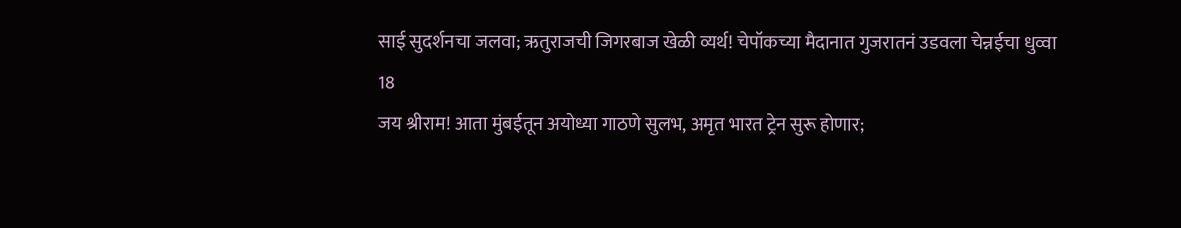साई सुदर्शनचा जलवा; ऋतुराजची जिगरबाज खेळी व्यर्थ! चेपॉकच्या मैदानात गुजरातनं उडवला चेन्नईचा धुव्वा
18
जय श्रीराम! आता मुंबईतून अयोध्या गाठणे सुलभ, अमृत भारत ट्रेन सुरू होणार;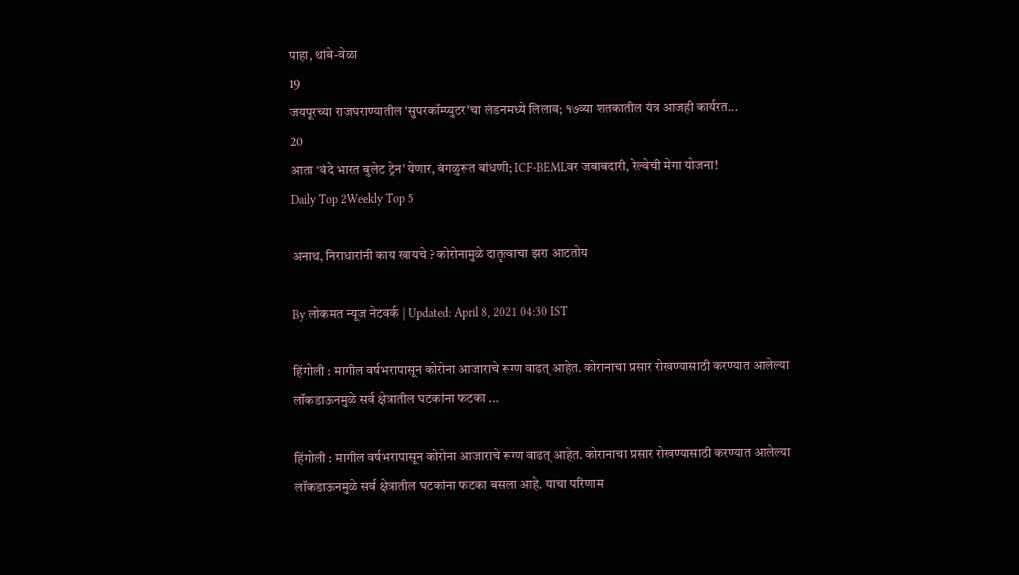पाहा, थांबे-वेळा
19
जयपूरच्या राजघराण्यातील 'सुपरकॉम्प्युटर'चा लंडनमध्ये लिलाव; १७व्या शतकातील यंत्र आजही कार्यरत...
20
आता ‘वंदे भारत बुलेट ट्रेन’ येणार, बंगळुरूत बांधणी; ICF-BEMLवर जबाबदारी, रेल्वेची मेगा योजना!
Daily Top 2Weekly Top 5

अनाथ, निराधारांनी काय खायचे ? कोरोनामुळे दातृत्वाचा झरा आटतोय

By लोकमत न्यूज नेटवर्क | Updated: April 8, 2021 04:30 IST

हिंगोली : मागील वर्षभरापासून कोरोना आजाराचे रूग्ण वाढत् आहेत. कोरानाचा प्रसार रोखण्यासाठी करण्यात आलेल्या लॉकडाऊनमुळे सर्व क्षेत्रातील घटकांना फटका ...

हिंगोली : मागील वर्षभरापासून कोरोना आजाराचे रूग्ण वाढत् आहेत. कोरानाचा प्रसार रोखण्यासाठी करण्यात आलेल्या लॉकडाऊनमुळे सर्व क्षेत्रातील घटकांना फटका बसला आहे. याचा परिणाम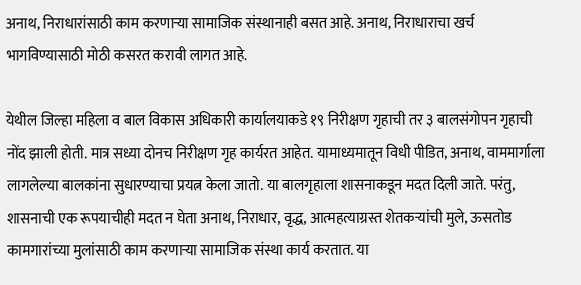अनाथ, निराधारांसाठी काम करणाऱ्या सामाजिक संस्थानाही बसत आहे. अनाथ, निराधाराचा खर्च भागविण्यासाठी मोठी कसरत करावी लागत आहे.

येथील जिल्हा महिला व बाल विकास अधिकारी कार्यालयाकडे १९ निरीक्षण गृहाची तर ३ बालसंगोपन गृहाची नोंद झाली होती. मात्र सध्या दोनच निरीक्षण गृह कार्यरत आहेत. यामाध्यमातून विधी पीडित, अनाथ, वाममार्गाला लागलेल्या बालकांना सुधारण्याचा प्रयत्न केला जातो. या बालगृहाला शासनाकडून मदत दिली जाते. परंतु, शासनाची एक रूपयाचीही मदत न घेता अनाथ, निराधार, वृद्ध, आत्महत्याग्रस्त शेतकऱ्यांची मुले, ऊसतोड कामगारांच्या मुलांसाठी काम करणाऱ्या सामाजिक संस्था कार्य करतात. या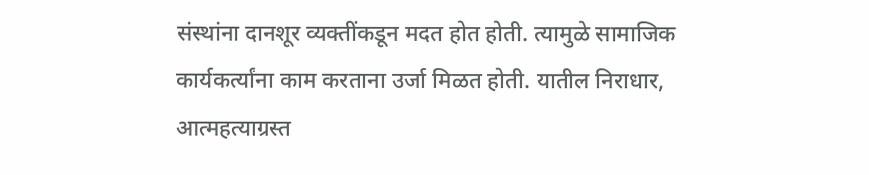संस्थांना दानशूर व्यक्तींकडून मदत होत होती. त्यामुळे सामाजिक कार्यकर्त्यांना काम करताना उर्जा मिळत होती. यातील निराधार, आत्महत्याग्रस्त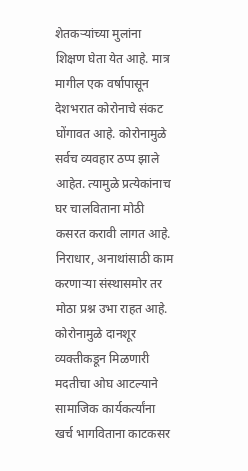शेतकऱ्यांच्या मुलांना शिक्षण घेता येत आहे. मात्र मागील एक वर्षापासून देशभरात कोरोनाचे संकट घोंगावत आहे. कोरोनामुळे सर्वच व्यवहार ठप्प झाले आहेत. त्यामुळे प्रत्येकांनाच घर चालविताना मोठी कसरत करावी लागत आहे. निराधार, अनाथांसाठी काम करणाऱ्या संस्थासमोर तर मोठा प्रश्न उभा राहत आहे. कोरोनामुळे दानशूर व्यक्तीकडून मिळणारी मदतीचा ओघ आटल्याने सामाजिक कार्यकर्त्यांना खर्च भागविताना काटकसर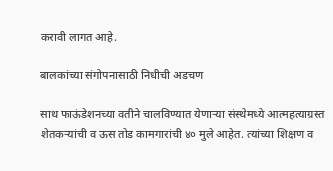करावी लागत आहे.

बालकांच्या संगोपनासाठी निधीची अडचण

साथ फाऊंडेशनच्या वतीने चालविण्यात येणाऱ्या संस्थेमध्ये आत्महत्याग्रस्त शेतकऱ्यांची व ऊस तोड कामगारांची ४० मुले आहेत. त्यांच्या शिक्षण व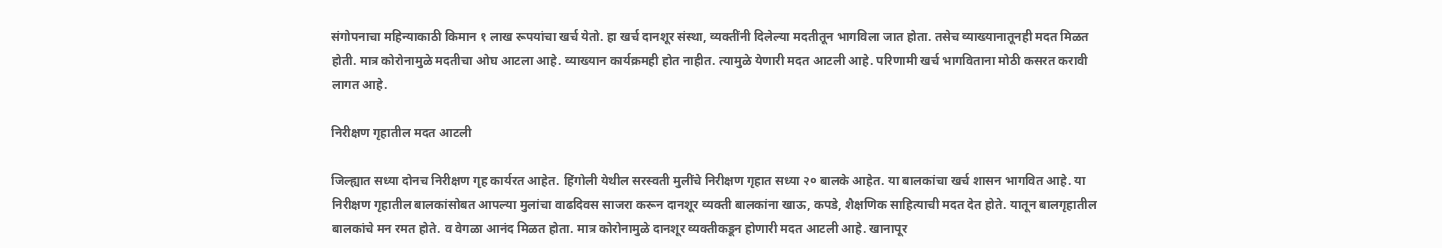संगोपनाचा महिन्याकाठी किमान १ लाख रूपयांचा खर्च येतो. हा खर्च दानशूर संस्था, व्यक्तींनी दिलेल्या मदतीतून भागविला जात होता. तसेच व्याख्यानातूनही मदत मिळत होती. मात्र कोरोनामुळे मदतीचा ओघ आटला आहे. व्याख्यान कार्यक्रमही होत नाहीत. त्यामुळे येणारी मदत आटली आहे. परिणामी खर्च भागविताना मोठी कसरत करावी लागत आहे.

निरीक्षण गृहातील मदत आटली

जिल्ह्यात सध्या दोनच निरीक्षण गृह कार्यरत आहेत. हिंगोली येथील सरस्वती मुलींचे निरीक्षण गृहात सध्या २० बालके आहेत. या बालकांचा खर्च शासन भागवित आहे. या निरीक्षण गृहातील बालकांसोबत आपल्या मुलांचा वाढदिवस साजरा करून दानशूर व्यक्ती बालकांना खाऊ, कपडे, शैक्षणिक साहित्याची मदत देत होते. यातून बालगृहातील बालकांचे मन रमत होते. व वेगळा आनंद मिळत होता. मात्र कोरोनामुळे दानशूर व्यक्तीकडून होणारी मदत आटली आहे. खानापूर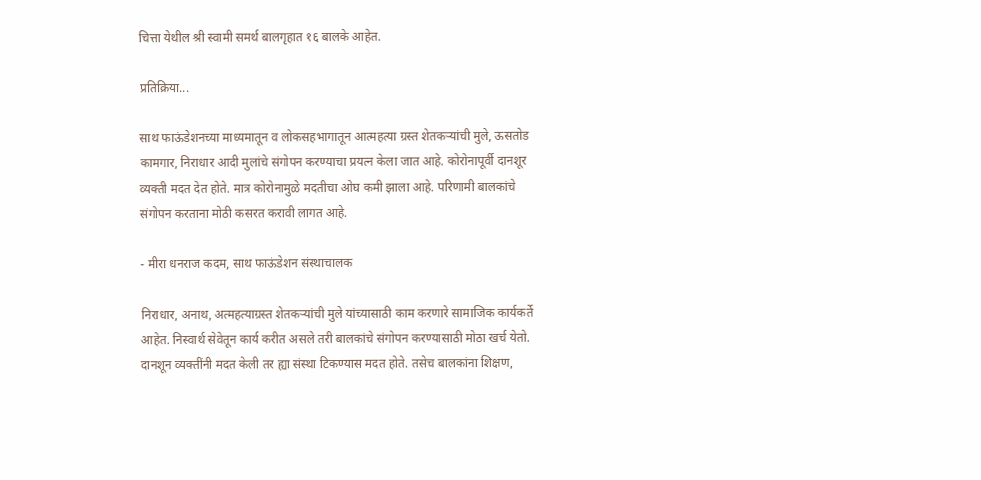चित्ता येथील श्री स्वामी समर्थ बालगृहात १६ बालके आहेत.

प्रतिक्रिया...

साथ फाऊंडेशनच्या माध्यमातून व लोकसहभागातून आत्महत्या ग्रस्त शेतकऱ्यांची मुले, ऊसतोड कामगार, निराधार आदी मुलांचे संगोपन करण्याचा प्रयत्न केला जात आहे. कोरोनापूर्वी दानशूर व्यक्ती मदत देत होते. मात्र कोरोनामुळे मदतीचा ओघ कमी झाला आहे. परिणामी बालकांचे संगोपन करताना मोठी कसरत करावी लागत आहे.

- मीरा धनराज कदम, साथ फाऊंडेशन संस्थाचालक

निराधार, अनाथ, अत्महत्याग्रस्त शेतकऱ्यांची मुले यांच्यासाठी काम करणारे सामाजिक कार्यकर्ते आहेत. निस्वार्थ सेवेतून कार्य करीत असले तरी बालकांचे संगोपन करण्यासाठी मोठा खर्च येतो. दानशून व्यक्तींनी मदत केली तर ह्या संस्था टिकण्यास मदत होते. तसेच बालकांना शिक्षण,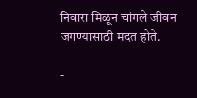निवारा मिळून चांगले जीवन जगण्यासाठी मदत होते.

-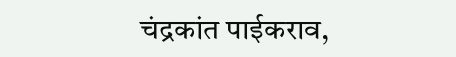चंद्रकांत पाईकराव,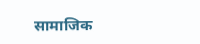सामाजिक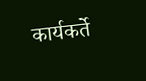कार्यकर्ते